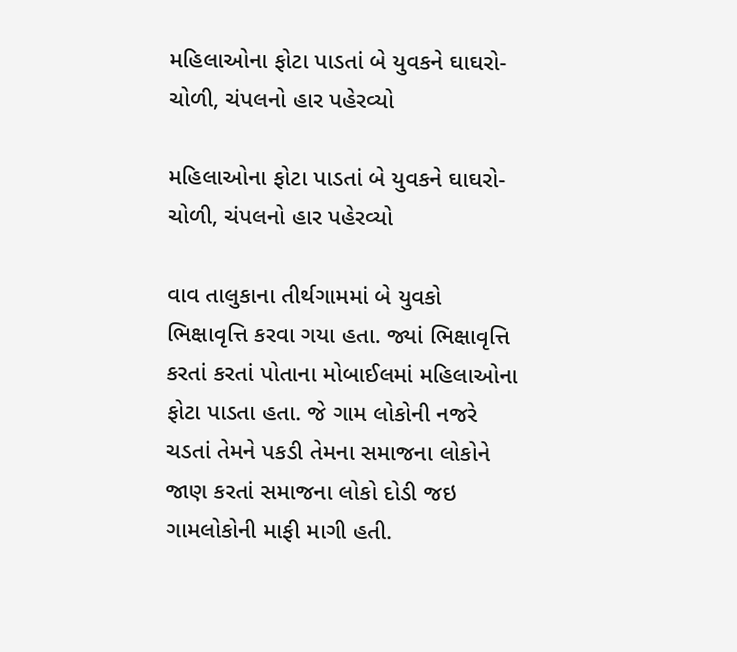મહિલાઓના ફોટા પાડતાં બે યુવકને ઘાઘરો-ચોળી, ચંપલનો હાર પહેરવ્યો

મહિલાઓના ફોટા પાડતાં બે યુવકને ઘાઘરો-ચોળી, ચંપલનો હાર પહેરવ્યો

વાવ તાલુકાના તીર્થગામમાં બે યુવકો ભિક્ષાવૃત્તિ કરવા ગયા હતા. જ્યાં ભિક્ષાવૃત્તિ કરતાં કરતાં પોતાના મોબાઈલમાં મહિલાઓના ફોટા પાડતા હતા. જે ગામ લોકોની નજરે ચડતાં તેમને પકડી તેમના સમાજના લોકોને જાણ કરતાં સમાજના લોકો દોડી જઇ ગામલોકોની માફી માગી હતી.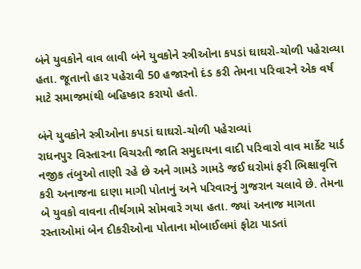બંને યુવકોને વાવ લાવી બંને યુવકોને સ્ત્રીઓના કપડાં ઘાઘરો-ચોળી પહેરાવ્યા હતા. જૂતાનો હાર પહેરાવી 50 હજારનો દંડ કરી તેમના પરિવારને એક વર્ષ માટે સમાજમાંથી બહિષ્કાર કરાયો હતો.

બંને યુવકોને સ્ત્રીઓના કપડાં ઘાઘરો-ચોળી પહેરાવ્યાં
રાધનપુર વિસ્તારના વિચરતી જાતિ સમુદાયના વાદી પરિવારો વાવ માર્કેટ યાર્ડ નજીક તંબુઓ તાણી રહે છે અને ગામડે ગામડે જઈ ઘરોમાં ફરી ભિક્ષાવૃત્તિ કરી અનાજના દાણા માગી પોતાનું અને પરિવારનું ગુજરાન ચલાવે છે. તેમના બે યુવકો વાવના તીર્થગામે સોમવારે ગયા હતા. જ્યાં અનાજ માગતા રસ્તાઓમાં બેન દીકરીઓના પોતાના મોબાઈલમાં ફોટા પાડતાં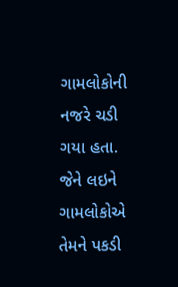ગામલોકોની નજરે ચડી ગયા હતા. જેને લઇને ગામલોકોએ તેમને પકડી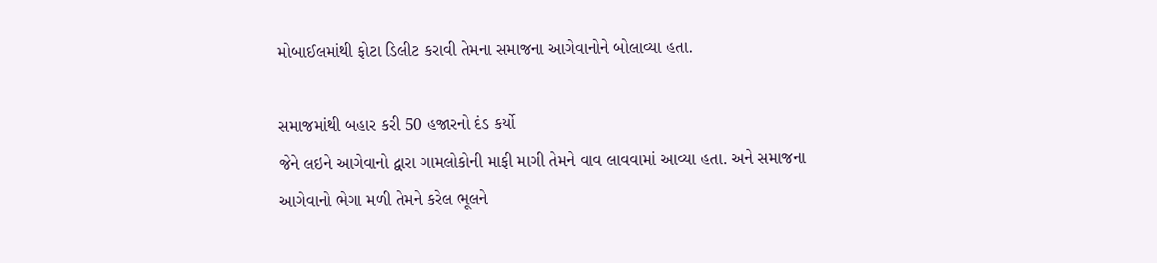મોબાઈલમાંથી ફોટા ડિલીટ કરાવી તેમના સમાજના આગેવાનોને બોલાવ્યા હતા.

સમાજમાંથી બહાર કરી 50 હજારનો દંડ કર્યો
જેને લઇને આગેવાનો દ્વારા ગામલોકોની માફી માગી તેમને વાવ લાવવામાં આવ્યા હતા. અને સમાજના આગેવાનો ભેગા મળી તેમને કરેલ ભૂલને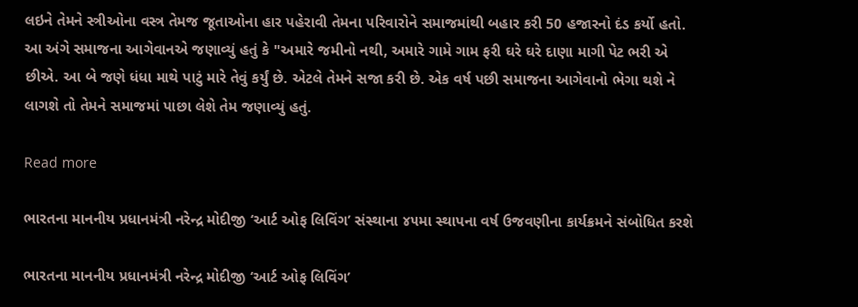લઇને તેમને સ્ત્રીઓના વસ્ત્ર તેમજ જૂતાઓના હાર પહેરાવી તેમના પરિવારોને સમાજમાંથી બહાર કરી 50 હજારનો દંડ કર્યો હતો. આ અંગે સમાજના આગેવાનએ જણાવ્યું હતું કે "અમારે જમીનો નથી, અમારે ગામે ગામ ફરી ઘરે ઘરે દાણા માગી પેટ ભરી એ છીએ. આ બે જણે ધંધા માથે પાટું મારે તેવું કર્યું છે. એટલે તેમને સજા કરી છે. એક વર્ષ પછી સમાજના આગેવાનો ભેગા થશે ને લાગશે તો તેમને સમાજમાં પાછા લેશે તેમ જણાવ્યું હતું.

Read more

ભારતના માનનીય પ્રધાનમંત્રી નરેન્દ્ર મોદીજી ‘આર્ટ ઓફ લિવિંગ’ સંસ્થાના ૪૫મા સ્થાપના વર્ષ ઉજવણીના કાર્યક્રમને સંબોધિત કરશે

ભારતના માનનીય પ્રધાનમંત્રી નરેન્દ્ર મોદીજી ‘આર્ટ ઓફ લિવિંગ’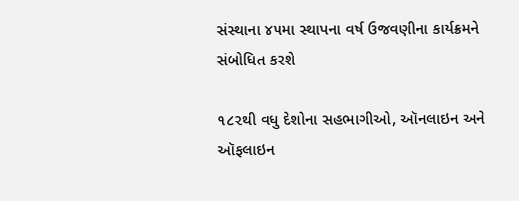સંસ્થાના ૪૫મા સ્થાપના વર્ષ ઉજવણીના કાર્યક્રમને સંબોધિત કરશે

૧૮૨થી વધુ દેશોના સહભાગીઓ, ઑનલાઇન અને ઑફલાઇન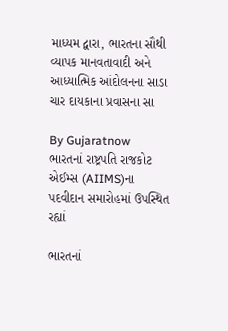માધ્યમ દ્વારા, ભારતના સૌથી વ્યાપક માનવતાવાદી અને આધ્યાત્મિક આંદોલનના સાડા ચાર દાયકાના પ્રવાસના સા

By Gujaratnow
ભારતનાં રાષ્ટ્રપતિ રાજકોટ એઈમ્સ (AIIMS)ના પદવીદાન સમારોહમાં ઉપસ્થિત રહ્યાં

ભારતનાં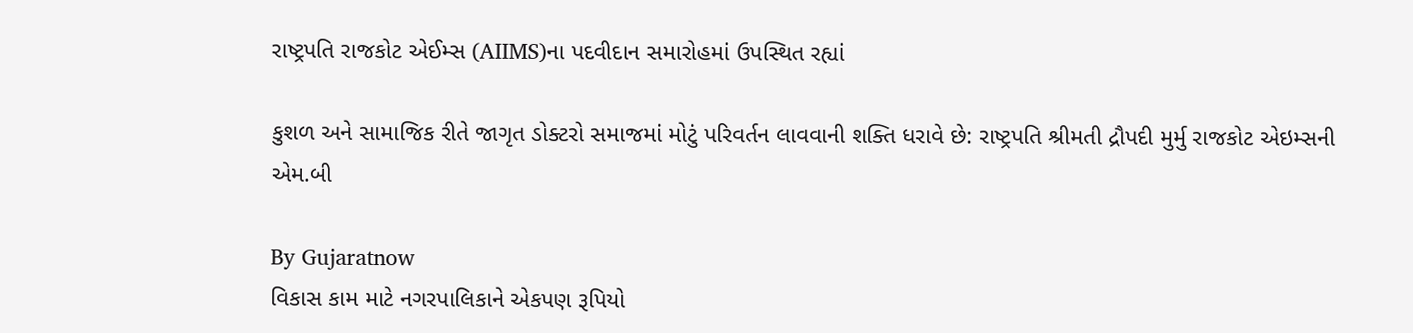રાષ્ટ્રપતિ રાજકોટ એઈમ્સ (AIIMS)ના પદવીદાન સમારોહમાં ઉપસ્થિત રહ્યાં

કુશળ અને સામાજિક રીતે જાગૃત ડોક્ટરો સમાજમાં મોટું પરિવર્તન લાવવાની શક્તિ ધરાવે છે: રાષ્ટ્રપતિ શ્રીમતી દ્રૌપદી મુર્મુ રાજકોટ એઇમ્સની એમ.બી

By Gujaratnow
વિકાસ કામ માટે નગરપાલિકાને એકપણ રૂપિયો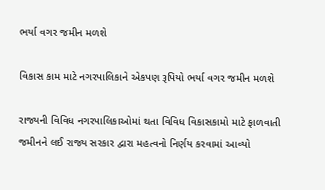ભર્યા વગર જમીન મળશે

વિકાસ કામ માટે નગરપાલિકાને એકપણ રૂપિયો ભર્યા વગર જમીન મળશે

રાજ્યની વિવિધ નગરપાલિકાઓમાં થતા વિવિધ વિકાસકામો માટે ફાળવાતી જમીનને લઈ રાજ્ય સરકાર દ્વારા મહત્વનો નિર્ણય કરવામાં આવ્યો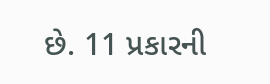છે. 11 પ્રકારની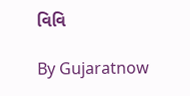વિવિ

By Gujaratnow